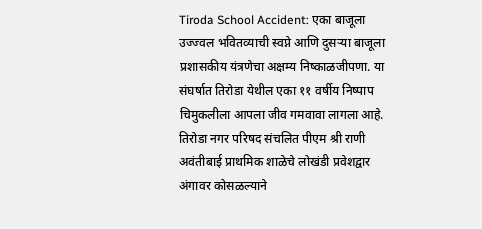Tiroda School Accident: एका बाजूला उज्ज्वल भवितव्याची स्वप्ने आणि दुसऱ्या बाजूला प्रशासकीय यंत्रणेचा अक्षम्य निष्काळजीपणा. या संघर्षात तिरोडा येथील एका ११ वर्षीय निष्पाप चिमुकलीला आपला जीव गमवावा लागला आहे. तिरोडा नगर परिषद संचलित पीएम श्री राणी अवंतीबाई प्राथमिक शाळेचे लोखंडी प्रवेशद्वार अंगावर कोसळल्याने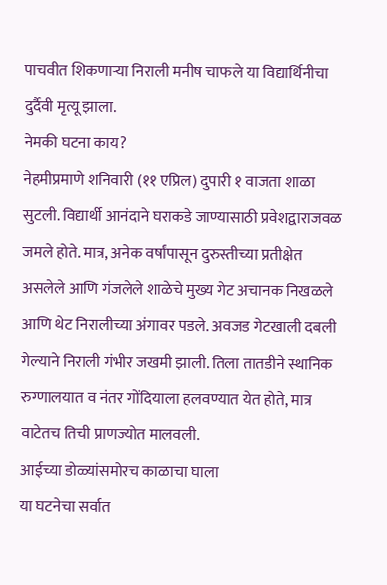पाचवीत शिकणाऱ्या निराली मनीष चाफले या विद्यार्थिनीचा दुर्दैवी मृत्यू झाला.
नेमकी घटना काय?
नेहमीप्रमाणे शनिवारी (११ एप्रिल) दुपारी १ वाजता शाळा सुटली. विद्यार्थी आनंदाने घराकडे जाण्यासाठी प्रवेशद्वाराजवळ जमले होते. मात्र, अनेक वर्षांपासून दुरुस्तीच्या प्रतीक्षेत असलेले आणि गंजलेले शाळेचे मुख्य गेट अचानक निखळले आणि थेट निरालीच्या अंगावर पडले. अवजड गेटखाली दबली गेल्याने निराली गंभीर जखमी झाली. तिला तातडीने स्थानिक रुग्णालयात व नंतर गोंदियाला हलवण्यात येत होते, मात्र वाटेतच तिची प्राणज्योत मालवली.
आईच्या डोळ्यांसमोरच काळाचा घाला
या घटनेचा सर्वात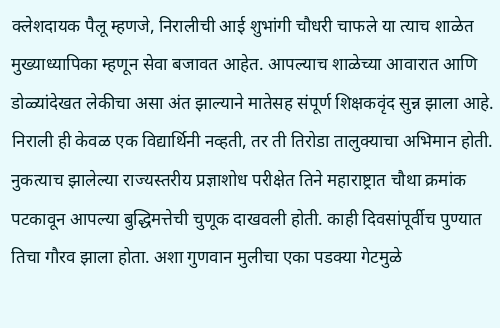क्लेशदायक पैलू म्हणजे, निरालीची आई शुभांगी चौधरी चाफले या त्याच शाळेत मुख्याध्यापिका म्हणून सेवा बजावत आहेत. आपल्याच शाळेच्या आवारात आणि डोळ्यांदेखत लेकीचा असा अंत झाल्याने मातेसह संपूर्ण शिक्षकवृंद सुन्न झाला आहे. निराली ही केवळ एक विद्यार्थिनी नव्हती, तर ती तिरोडा तालुक्याचा अभिमान होती. नुकत्याच झालेल्या राज्यस्तरीय प्रज्ञाशोध परीक्षेत तिने महाराष्ट्रात चौथा क्रमांक पटकावून आपल्या बुद्धिमत्तेची चुणूक दाखवली होती. काही दिवसांपूर्वीच पुण्यात तिचा गौरव झाला होता. अशा गुणवान मुलीचा एका पडक्या गेटमुळे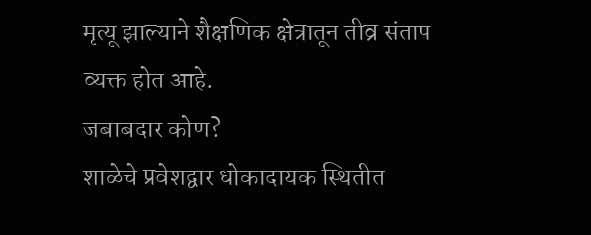मृत्यू झाल्याने शैक्षणिक क्षेत्रातून तीव्र संताप व्यक्त होत आहे.
जबाबदार कोण?
शाळेचे प्रवेशद्वार धोकादायक स्थितीत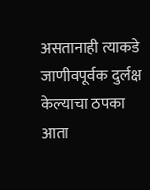असतानाही त्याकडे जाणीवपूर्वक दुर्लक्ष केल्याचा ठपका आता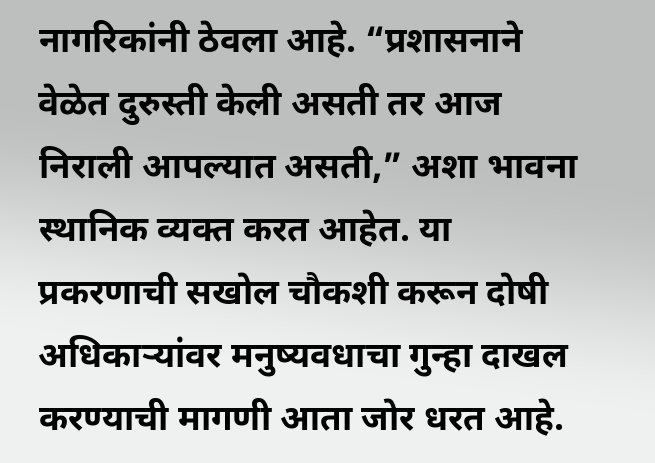नागरिकांनी ठेवला आहे. “प्रशासनाने वेळेत दुरुस्ती केली असती तर आज निराली आपल्यात असती,” अशा भावना स्थानिक व्यक्त करत आहेत. या प्रकरणाची सखोल चौकशी करून दोषी अधिकाऱ्यांवर मनुष्यवधाचा गुन्हा दाखल करण्याची मागणी आता जोर धरत आहे.